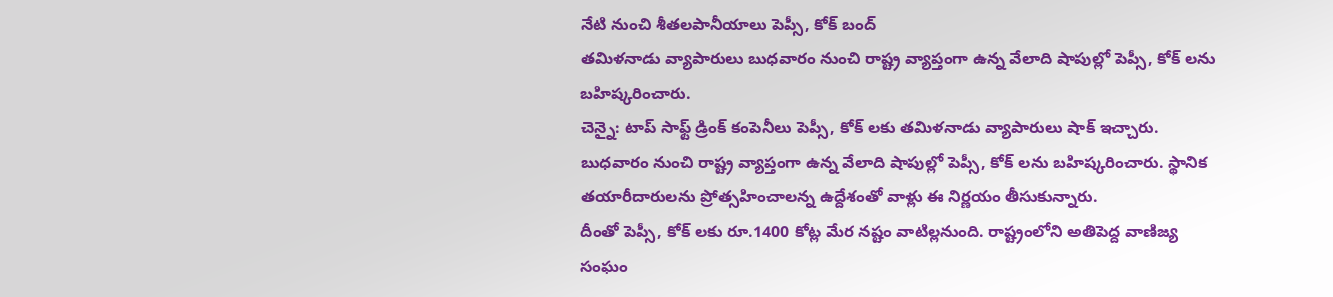నేటి నుంచి శీతలపానీయాలు పెప్సీ, కోక్ బంద్
తమిళనాడు వ్యాపారులు బుధవారం నుంచి రాష్ట్ర వ్యాప్తంగా ఉన్న వేలాది షాపుల్లో పెప్సీ, కోక్ లను బహిష్కరించారు.
చెన్నై: టాప్ సాఫ్ట్ డ్రింక్ కంపెనీలు పెప్సీ, కోక్ లకు తమిళనాడు వ్యాపారులు షాక్ ఇచ్చారు. బుధవారం నుంచి రాష్ట్ర వ్యాప్తంగా ఉన్న వేలాది షాపుల్లో పెప్సీ, కోక్ లను బహిష్కరించారు. స్థానిక తయారీదారులను ప్రోత్సహించాలన్న ఉద్దేశంతో వాళ్లు ఈ నిర్ణయం తీసుకున్నారు.
దీంతో పెప్సీ, కోక్ లకు రూ.1400 కోట్ల మేర నష్టం వాటిల్లనుంది. రాష్ట్రంలోని అతిపెద్ద వాణిజ్య సంఘం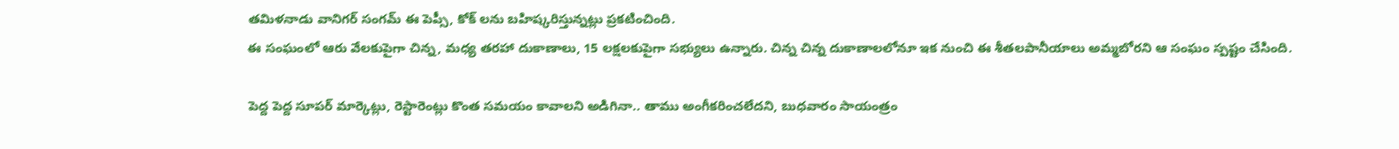తమిళనాడు వానిగర్ సంగమ్ ఈ పెప్సీ, కోక్ లను బహిష్కరిస్తున్నట్లు ప్రకటించింది.
ఈ సంఘంలో ఆరు వేలకుపైగా చిన్న, మధ్య తరహా దుకాణాలు, 15 లక్షలకుపైగా సభ్యులు ఉన్నారు. చిన్న చిన్న దుకాణాలలోనూ ఇక నుంచి ఈ శీతలపానీయాలు అమ్మబోరని ఆ సంఘం స్పష్టం చేసింది.

పెద్ద పెద్ద సూపర్ మార్కెట్లు, రెస్టారెంట్లు కొంత సమయం కావాలని అడిగినా.. తాము అంగీకరించలేదని, బుధవారం సాయంత్రం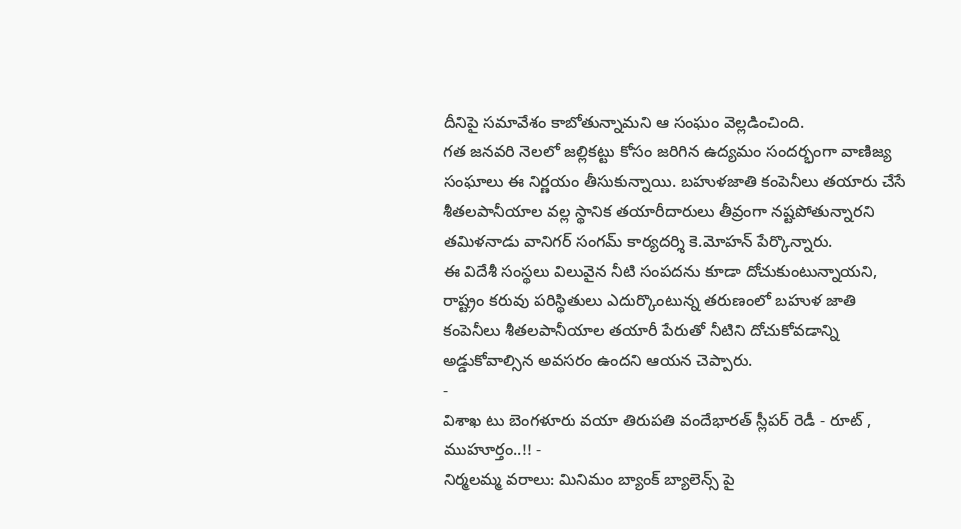దీనిపై సమావేశం కాబోతున్నామని ఆ సంఘం వెల్లడించింది.
గత జనవరి నెలలో జల్లికట్టు కోసం జరిగిన ఉద్యమం సందర్భంగా వాణిజ్య సంఘాలు ఈ నిర్ణయం తీసుకున్నాయి. బహుళజాతి కంపెనీలు తయారు చేసే శీతలపానీయాల వల్ల స్థానిక తయారీదారులు తీవ్రంగా నష్టపోతున్నారని తమిళనాడు వానిగర్ సంగమ్ కార్యదర్శి కె.మోహన్ పేర్కొన్నారు.
ఈ విదేశీ సంస్థలు విలువైన నీటి సంపదను కూడా దోచుకుంటున్నాయని, రాష్ట్రం కరువు పరిస్థితులు ఎదుర్కొంటున్న తరుణంలో బహుళ జాతి కంపెనీలు శీతలపానీయాల తయారీ పేరుతో నీటిని దోచుకోవడాన్ని అడ్డుకోవాల్సిన అవసరం ఉందని ఆయన చెప్పారు.
-
విశాఖ టు బెంగళూరు వయా తిరుపతి వందేభారత్ స్లీపర్ రెడీ - రూట్ , ముహూర్తం..!! -
నిర్మలమ్మ వరాలు: మినిమం బ్యాంక్ బ్యాలెన్స్ పై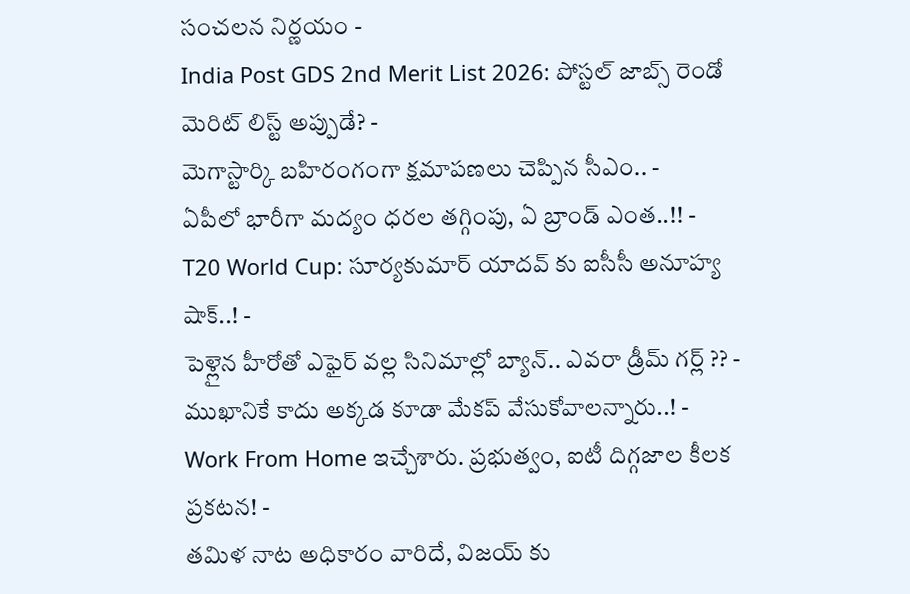సంచలన నిర్ణయం -
India Post GDS 2nd Merit List 2026: పోస్టల్ జాబ్స్ రెండో మెరిట్ లిస్ట్ అప్పుడే? -
మెగాస్టార్కి బహిరంగంగా క్షమాపణలు చెప్పిన సీఎం.. -
ఏపీలో భారీగా మద్యం ధరల తగ్గింపు, ఏ బ్రాండ్ ఎంత..!! -
T20 World Cup: సూర్యకుమార్ యాదవ్ కు ఐసీసీ అనూహ్య షాక్..! -
పెళ్లైన హీరోతో ఎఫైర్ వల్ల సినిమాల్లో బ్యాన్.. ఎవరా డ్రీమ్ గర్ల్ ?? -
ముఖానికే కాదు అక్కడ కూడా మేకప్ వేసుకోవాలన్నారు..! -
Work From Home ఇచ్చేశారు. ప్రభుత్వం, ఐటీ దిగ్గజాల కీలక ప్రకటన! -
తమిళ నాట అధికారం వారిదే, విజయ్ కు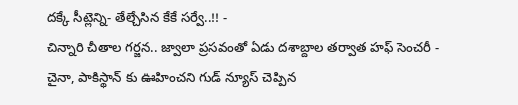దక్కే సీట్లెన్ని- తేల్చేసిన కేకే సర్వే..!! -
చిన్నారి చీతాల గర్జన.. జ్వాలా ప్రసవంతో ఏడు దశాబ్దాల తర్వాత హఫ్ సెంచరీ -
చైనా, పాకిస్థాన్ కు ఊహించని గుడ్ న్యూస్ చెప్పిన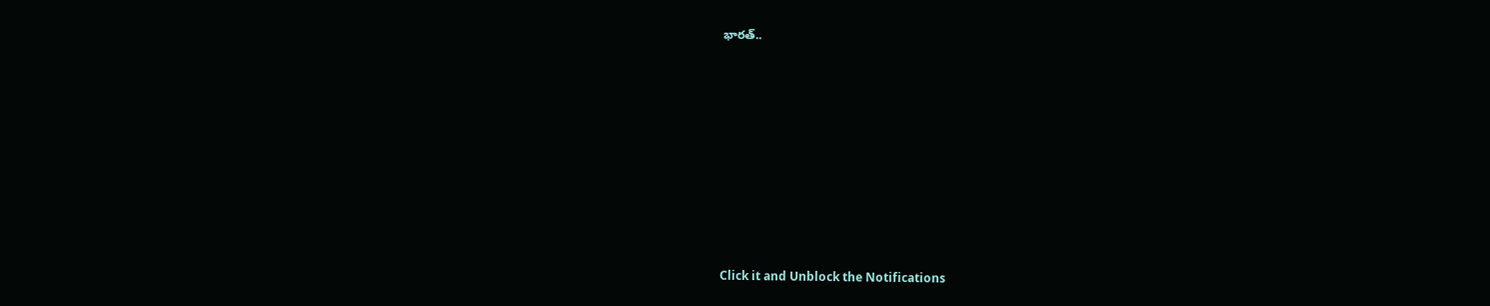భారత్..












Click it and Unblock the Notifications